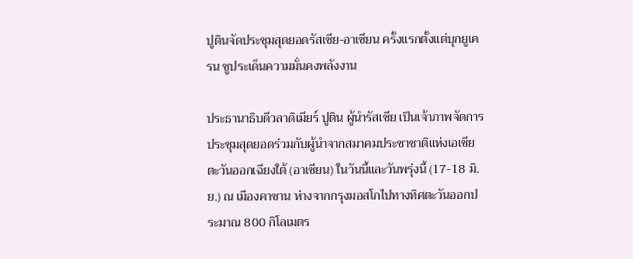ปูตินจัดประชุมสุดยอดรัสเซีย-อาเซียน ครั้งแรกตั้งแต่บุกยูเครน ชูประเด็นความมั่นคงพลังงาน

ประธานาธิบดีวลาดิเมียร์ ปูติน ผู้นำรัสเซีย เป็นเจ้าภาพจัดการประชุมสุดยอดร่วมกับผู้นำจากสมาคมประชาชาติแห่งเอเชียตะวันออกเฉียงใต้ (อาเซียน) ในวันนี้และวันพรุ่งนี้ (17-18 มิ.ย.) ณ เมืองคาซาน ห่างจากกรุงมอสโกไปทางทิศตะวันออกประมาณ 800 กิโลเมตร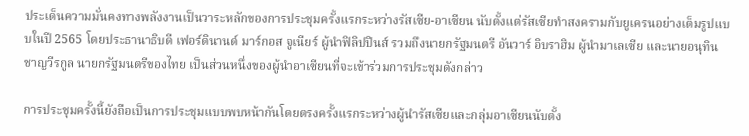ประเด็นความมั่นคงทางพลังงานเป็นวาระหลักของการประชุมครั้งแรกระหว่างรัสเซีย-อาเซียน นับตั้งแต่รัสเซียทำสงครามกับยูเครนอย่างเต็มรูปแบบในปี 2565 โดยประธานาธิบดี เฟอร์ดินานด์ มาร์กอส จูเนียร์ ผู้นำฟิลิปปินส์ รวมถึงนายกรัฐมนตรี อันวาร์ อิบราฮิม ผู้นำมาเลเซีย และนายอนุทิน ชาญวีรกูล นายกรัฐมนตรีของไทย เป็นส่วนหนึ่งของผู้นำอาเซียนที่จะเข้าร่วมการประชุมดังกล่าว

การประชุมครั้งนี้ยังถือเป็นการประชุมแบบพบหน้ากันโดยตรงครั้งแรกระหว่างผู้นำรัสเซียและกลุ่มอาเซียนนับตั้ง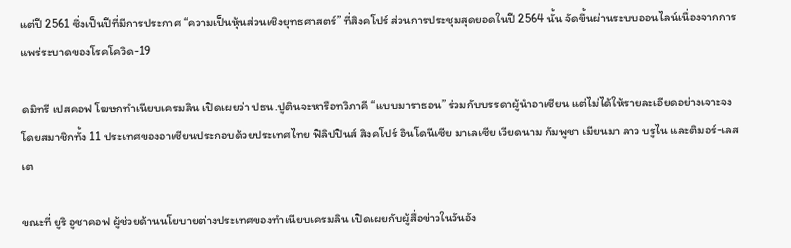แต่ปี 2561 ซึ่งเป็นปีที่มีการประกาศ “ความเป็นหุ้นส่วนเชิงยุทธศาสตร์” ที่สิงคโปร์ ส่วนการประชุมสุดยอดในปี 2564 นั้น จัดขึ้นผ่านระบบออนไลน์เนื่องจากการแพร่ระบาดของโรคโควิด-19

ดมิทรี เปสคอฟ โฆษกทำเนียบเครมลิน เปิดเผยว่า ปธน.ปูตินจะหารือทวิภาคี “แบบมาราธอน” ร่วมกับบรรดาผู้นำอาเซียน แต่ไม่ได้ให้รายละเอียดอย่างเจาะจง โดยสมาชิกทั้ง 11 ประเทศของอาเซียนประกอบด้วยประเทศไทย ฟิลิปปินส์ สิงคโปร์ อินโดนีเซีย มาเลเซีย เวียดนาม กัมพูชา เมียนมา ลาว บรูไน และติมอร์-เลสเต

ขณะที่ ยูริ อูชาคอฟ ผู้ช่วยด้านนโยบายต่างประเทศของทำเนียบเครมลิน เปิดเผยกับผู้สื่อข่าวในวันอัง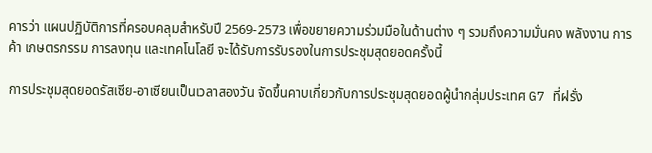คารว่า แผนปฏิบัติการที่ครอบคลุมสำหรับปี 2569-2573 เพื่อขยายความร่วมมือในด้านต่าง ๆ รวมถึงความมั่นคง พลังงาน การค้า เกษตรกรรม การลงทุน และเทคโนโลยี จะได้รับการรับรองในการประชุมสุดยอดครั้งนี้

การประชุมสุดยอดรัสเซีย-อาเซียนเป็นเวลาสองวัน จัดขึ้นคาบเกี่ยวกับการประชุมสุดยอดผู้นำกลุ่มประเทศ G7 ที่ฝรั่ง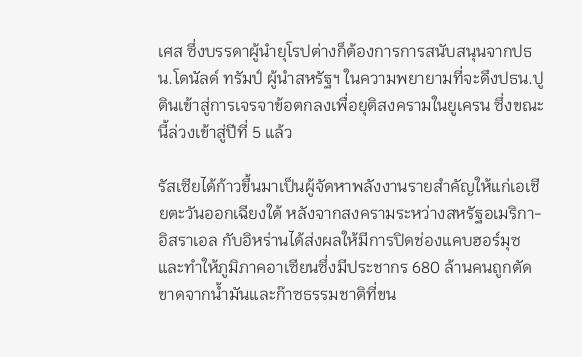เศส ซึ่งบรรดาผู้นำยุโรปต่างก็ต้องการการสนับสนุนจากปธน.โดนัลด์ ทรัมป์ ผู้นำสหรัฐฯ ในความพยายามที่จะดึงปธน.ปูตินเข้าสู่การเจรจาข้อตกลงเพื่อยุติสงครามในยูเครน ซึ่งขณะนี้ล่วงเข้าสู่ปีที่ 5 แล้ว

รัสเซียได้ก้าวขึ้นมาเป็นผู้จัดหาพลังงานรายสำคัญให้แก่เอเชียตะวันออกเฉียงใต้ หลังจากสงครามระหว่างสหรัฐอเมริกา-อิสราเอล กับอิหร่านได้ส่งผลให้มีการปิดช่องแคบฮอร์มุซ และทำให้ภูมิภาคอาเซียนซึ่งมีประชากร 680 ล้านคนถูกตัดขาดจากน้ำมันและก๊าซธรรมชาติที่ขน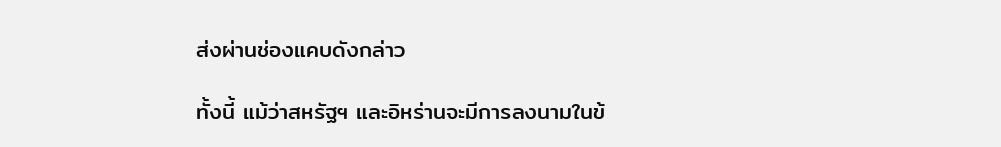ส่งผ่านช่องแคบดังกล่าว

ทั้งนี้ แม้ว่าสหรัฐฯ และอิหร่านจะมีการลงนามในข้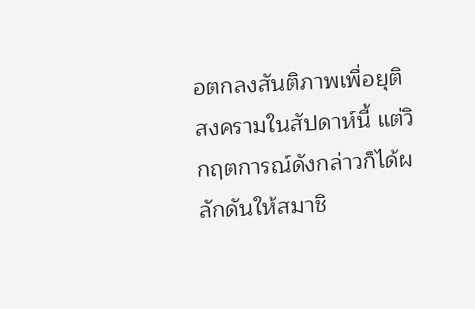อตกลงสันติภาพเพื่อยุติสงครามในสัปดาห์นี้ แต่วิกฤตการณ์ดังกล่าวก็ได้ผลักดันให้สมาชิ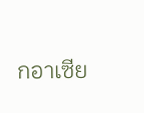กอาเซีย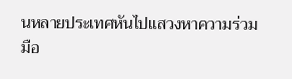นหลายประเทศหันไปแสวงหาความร่วมมือ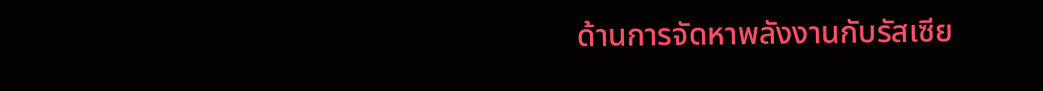ด้านการจัดหาพลังงานกับรัสเซีย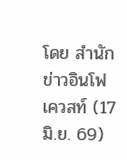โดย สำนักข่าวอินโฟเควสท์ (17 มิ.ย. 69)